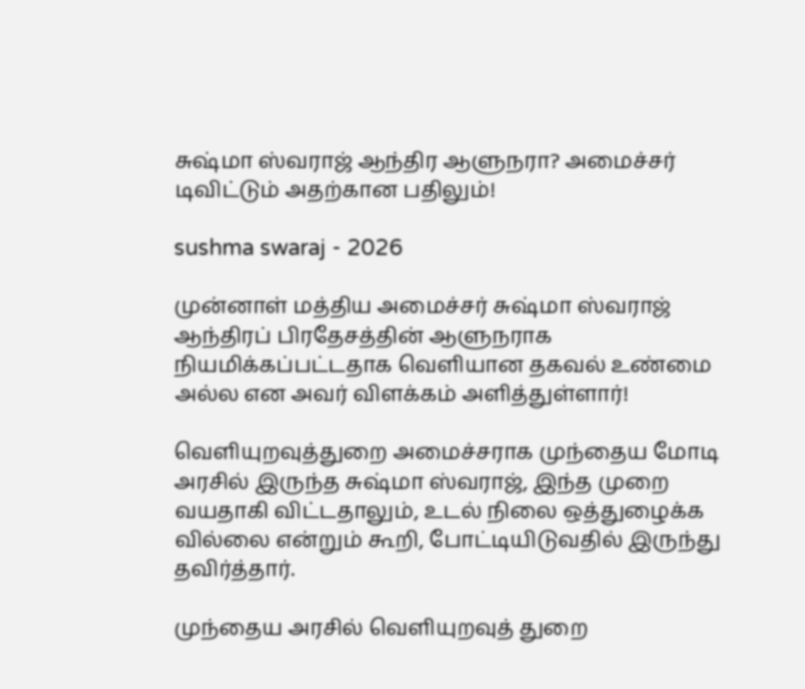சுஷ்மா ஸ்வராஜ் ஆந்திர ஆளுநரா? அமைச்சர் டிவிட்டும் அதற்கான பதிலும்!

sushma swaraj - 2026

முன்னாள் மத்திய அமைச்சர் சுஷ்மா ஸ்வராஜ் ஆந்திரப் பிரதேசத்தின் ஆளுநராக நியமிக்கப்பட்டதாக வெளியான தகவல் உண்மை அல்ல என அவர் விளக்கம் அளித்துள்ளார்!

வெளியுறவுத்துறை அமைச்சராக முந்தைய மோடி அரசில் இருந்த சுஷ்மா ஸ்வராஜ், இந்த முறை வயதாகி விட்டதாலும், உடல் நிலை ஒத்துழைக்க வில்லை என்றும் கூறி, போட்டியிடுவதில் இருந்து தவிர்த்தார்.

முந்தைய அரசில் வெளியுறவுத் துறை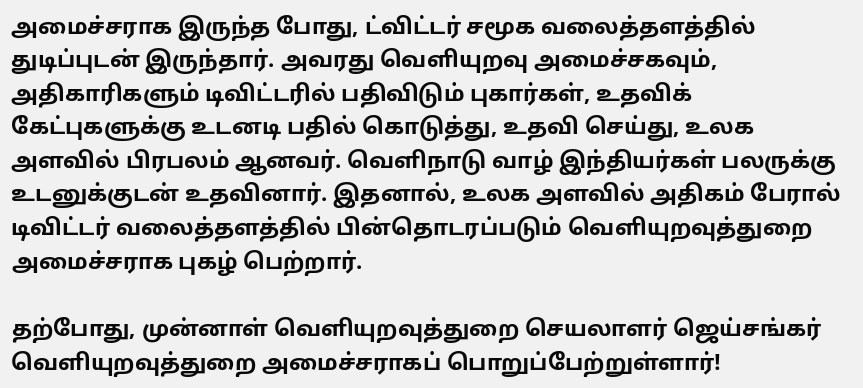அமைச்சராக இருந்த போது, ட்விட்டர் சமூக வலைத்தளத்தில் துடிப்புடன் இருந்தார். அவரது வெளியுறவு அமைச்சகவும், அதிகாரிகளும் டிவிட்டரில் பதிவிடும் புகார்கள், உதவிக் கேட்புகளுக்கு உடனடி பதில் கொடுத்து, உதவி செய்து, உலக அளவில் பிரபலம் ஆனவர். வெளிநாடு வாழ் இந்தியர்கள் பலருக்கு உடனுக்குடன் உதவினார். இதனால், உலக அளவில் அதிகம் பேரால் டிவிட்டர் வலைத்தளத்தில் பின்தொடரப்படும் வெளியுறவுத்துறை அமைச்சராக புகழ் பெற்றார்.

தற்போது, முன்னாள் வெளியுறவுத்துறை செயலாளர் ஜெய்சங்கர் வெளியுறவுத்துறை அமைச்சராகப் பொறுப்பேற்றுள்ளார்!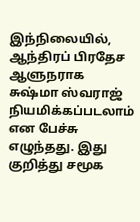இந்நிலையில், ஆந்திரப் பிரதேச ஆளுநராக சுஷ்மா ஸ்வராஜ் நியமிக்கப்படலாம் என பேச்சு எழுந்தது. இது குறித்து சமூக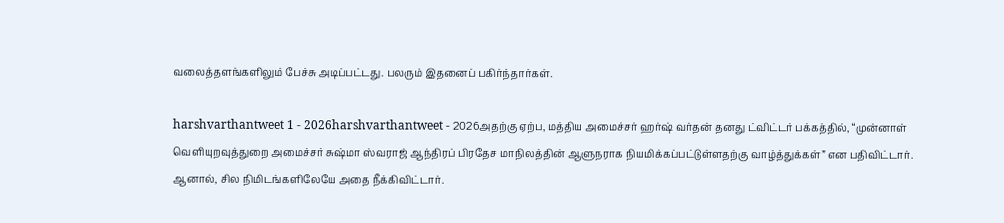வலைத்தளங்களிலும் பேச்சு அடிப்பட்டது. பலரும் இதனைப் பகிர்ந்தார்கள்.

harshvarthantweet 1 - 2026harshvarthantweet - 2026அதற்கு ஏற்ப, மத்திய அமைச்சர் ஹர்ஷ் வர்தன் தனது ட்விட்டர் பக்கத்தில், “முன்னாள் வெளியுறவுத்துறை அமைச்சர் சுஷ்மா ஸ்வராஜ் ஆந்திரப் பிரதேச மாநிலத்தின் ஆளுநராக நியமிக்கப்பட்டுள்ளதற்கு வாழ்த்துக்கள்” என பதிவிட்டார். ஆனால், சில நிமிடங்களிலேயே அதை நீக்கிவிட்டார்.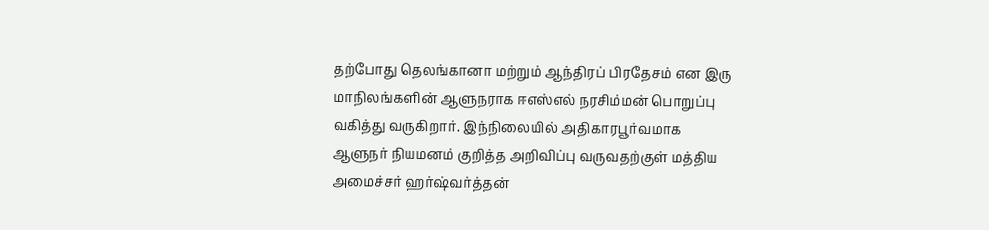தற்போது தெலங்கானா மற்றும் ஆந்திரப் பிரதேசம் என இரு மாநிலங்களின் ஆளுநராக ஈஎஸ்எல் நரசிம்மன் பொறுப்பு வகித்து வருகிறார். இந்நிலையில் அதிகாரபூர்வமாக ஆளுநர் நியமனம் குறித்த அறிவிப்பு வருவதற்குள் மத்திய அமைச்சர் ஹர்ஷ்வர்த்தன்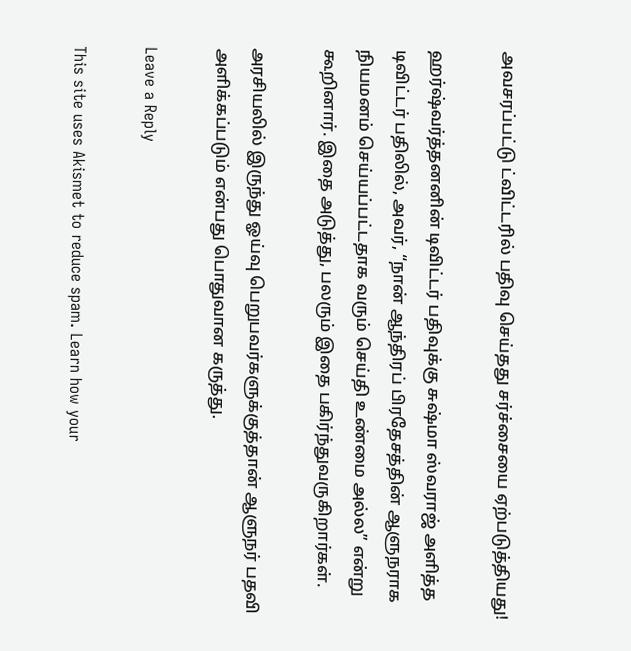அவசரப்பட்டு ட்விட்டரில் பதிவு செய்தது சர்ச்சையை ஏற்படுத்தியது!

ஹர்ஷ்வர்த்தனனின் டிவிட்டர் பதிவுக்கு சுஷ்மா ஸ்வராஜ் அளித்த டிவிட்டர் பதிலில், அவர், “நான் ஆந்திரப் பிரதேசத்தின் ஆளுநராக நியமனம் செய்யப்பட்டதாக வரும் செய்தி உண்மை அல்ல” என்று கூறினார். இதை அடுத்து, பலரும் இதை பகிர்ந்துவருகிறார்கள்.

அரசியலில் இருந்து ஓய்வு பெறுபவர்களுக்குத்தான் ஆளுநர் பதவி அளிக்கப்படும் என்பது பொதுவான கருத்து.

Leave a Reply

This site uses Akismet to reduce spam. Learn how your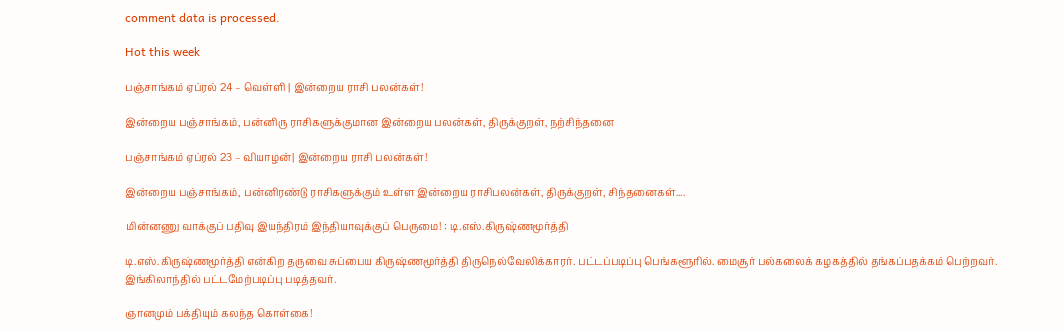comment data is processed.

Hot this week

பஞ்சாங்கம் ஏப்ரல் 24 – வெள்ளி | இன்றைய ராசி பலன்கள்!

இன்றைய பஞ்சாங்கம், பன்னிரு ராசிகளுக்குமான இன்றைய பலன்கள், திருக்குறள், நற்சிந்தனை

பஞ்சாங்கம் ஏப்ரல் 23 – வியாழன்| இன்றைய ராசி பலன்கள்!

இன்றைய பஞ்சாங்கம், பன்னிரண்டு ராசிகளுக்கும் உள்ள இன்றைய ராசிபலன்கள், திருக்குறள், சிந்தனைகள்....

மின்னணு வாக்குப் பதிவு இயந்திரம் இந்தியாவுக்குப் பெருமை! : டி.எஸ்.கிருஷ்ணமூர்த்தி

டி.எஸ்.கிருஷ்ணமூர்த்தி என்கிற தருவை சுப்பைய கிருஷ்ணமூர்த்தி திருநெல்வேலிக்காரர். பட்டப்படிப்பு பெங்களூரில். மைசூர் பல்கலைக் கழகத்தில் தங்கப்பதக்கம் பெற்றவர். இங்கிலாந்தில் பட்டமேற்படிப்பு படித்தவர்.

ஞானமும் பக்தியும் கலந்த கொள்கை!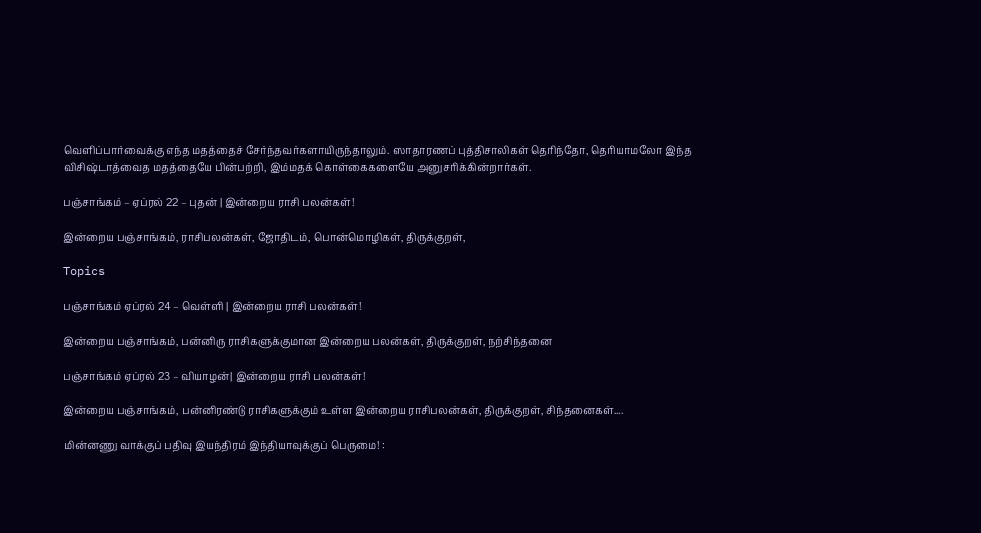வெளிப்பார்வைக்கு எந்த மதத்தைச் சேர்ந்தவர்களாயிருந்தாலும். ஸாதாரணப் புத்திசாலிகள் தெரிந்தோ, தெரியாமலோ இந்த விசிஷ்டாத்வைத மதத்தையே பின்பற்றி, இம்மதக் கொள்கைகளையே அனுசரிக்கின்றார்கள்.

பஞ்சாங்கம் – ஏப்ரல் 22 – புதன் | இன்றைய ராசி பலன்கள்!

இன்றைய பஞ்சாங்கம், ராசிபலன்கள், ஜோதிடம், பொன்மொழிகள், திருக்குறள்,

Topics

பஞ்சாங்கம் ஏப்ரல் 24 – வெள்ளி | இன்றைய ராசி பலன்கள்!

இன்றைய பஞ்சாங்கம், பன்னிரு ராசிகளுக்குமான இன்றைய பலன்கள், திருக்குறள், நற்சிந்தனை

பஞ்சாங்கம் ஏப்ரல் 23 – வியாழன்| இன்றைய ராசி பலன்கள்!

இன்றைய பஞ்சாங்கம், பன்னிரண்டு ராசிகளுக்கும் உள்ள இன்றைய ராசிபலன்கள், திருக்குறள், சிந்தனைகள்....

மின்னணு வாக்குப் பதிவு இயந்திரம் இந்தியாவுக்குப் பெருமை! :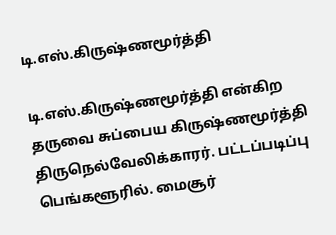டி.எஸ்.கிருஷ்ணமூர்த்தி

டி.எஸ்.கிருஷ்ணமூர்த்தி என்கிற தருவை சுப்பைய கிருஷ்ணமூர்த்தி திருநெல்வேலிக்காரர். பட்டப்படிப்பு பெங்களூரில். மைசூர்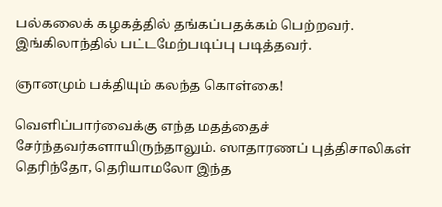பல்கலைக் கழகத்தில் தங்கப்பதக்கம் பெற்றவர். இங்கிலாந்தில் பட்டமேற்படிப்பு படித்தவர்.

ஞானமும் பக்தியும் கலந்த கொள்கை!

வெளிப்பார்வைக்கு எந்த மதத்தைச் சேர்ந்தவர்களாயிருந்தாலும். ஸாதாரணப் புத்திசாலிகள் தெரிந்தோ, தெரியாமலோ இந்த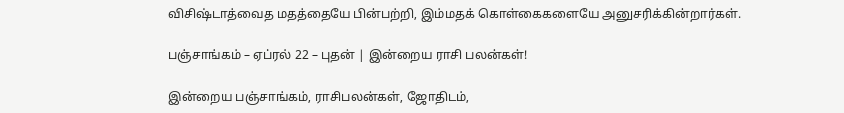விசிஷ்டாத்வைத மதத்தையே பின்பற்றி, இம்மதக் கொள்கைகளையே அனுசரிக்கின்றார்கள்.

பஞ்சாங்கம் – ஏப்ரல் 22 – புதன் | இன்றைய ராசி பலன்கள்!

இன்றைய பஞ்சாங்கம், ராசிபலன்கள், ஜோதிடம்,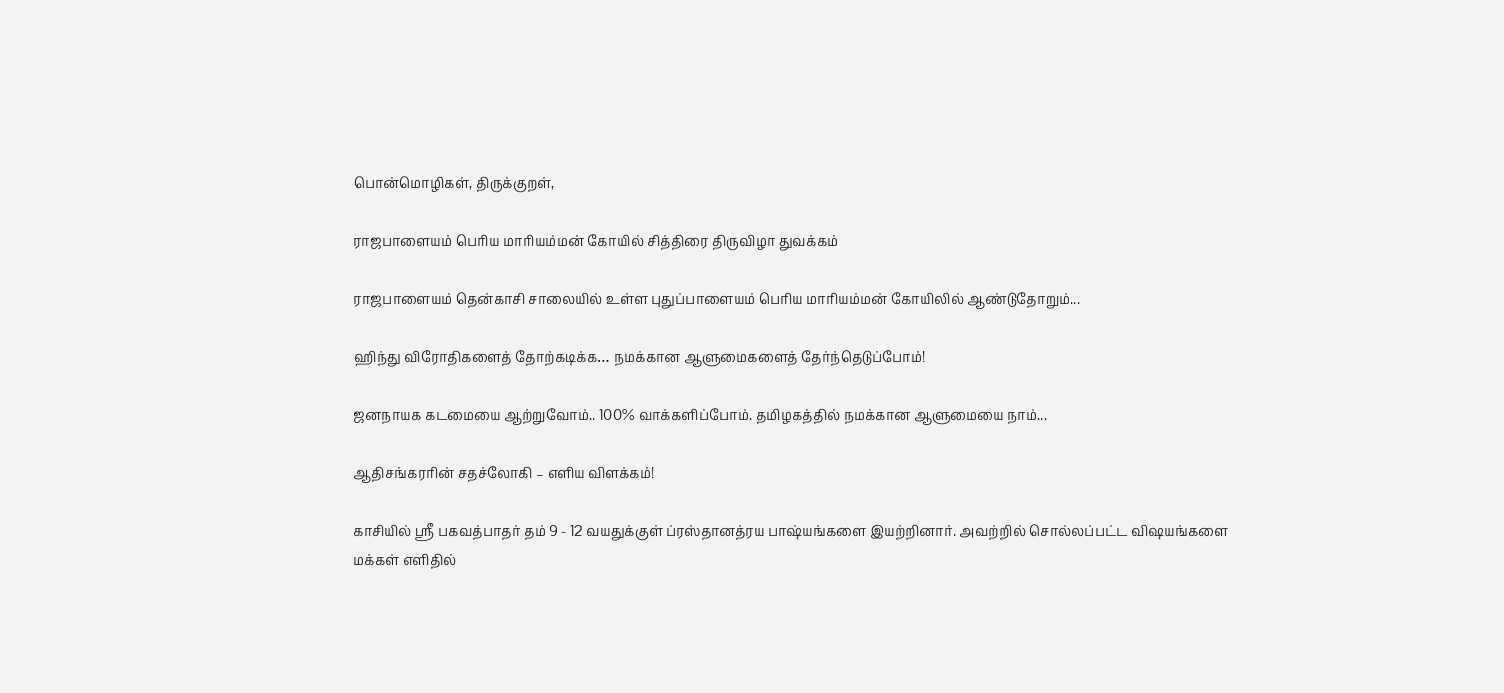பொன்மொழிகள், திருக்குறள்,

ராஜபாளையம் பெரிய மாரியம்மன் கோயில் சித்திரை திருவிழா துவக்கம்

ராஜபாளையம் தென்காசி சாலையில் உள்ள புதுப்பாளையம் பெரிய மாரியம்மன் கோயிலில் ஆண்டுதோறும்...

ஹிந்து விரோதிகளைத் தோற்கடிக்க… நமக்கான ஆளுமைகளைத் தேர்ந்தெடுப்போம்!

ஜனநாயக கடமையை ஆற்றுவோம்.. 100% வாக்களிப்போம். தமிழகத்தில் நமக்கான ஆளுமையை நாம்...

ஆதிசங்கரரின் சதச்லோகி – எளிய விளக்கம்!

காசியில் ஸ்ரீ பகவத்பாதர் தம் 9 - 12 வயதுக்குள் ப்ரஸ்தானத்ரய பாஷ்யங்களை இயற்றினார். அவற்றில் சொல்லப்பட்ட விஷயங்களை மக்கள் எளிதில்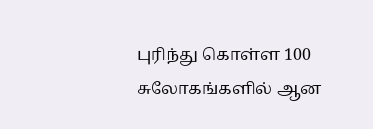புரிந்து கொள்ள 100 சுலோகங்களில் ஆன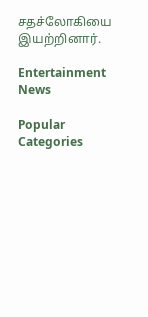சதச்லோகியை இயற்றினார்.

Entertainment News

Popular Categories